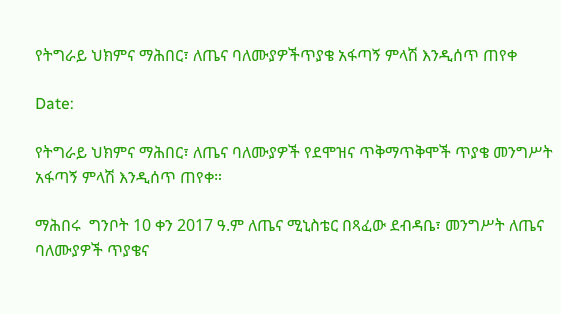የትግራይ ህክምና ማሕበር፣ ለጤና ባለሙያዎችጥያቄ አፋጣኝ ምላሽ እንዲሰጥ ጠየቀ

Date:

የትግራይ ህክምና ማሕበር፣ ለጤና ባለሙያዎች የደሞዝና ጥቅማጥቅሞች ጥያቄ መንግሥት አፋጣኝ ምላሽ እንዲሰጥ ጠየቀ።

ማሕበሩ  ግንቦት 10 ቀን 2017 ዓ.ም ለጤና ሚኒስቴር በጻፈው ደብዳቤ፣ መንግሥት ለጤና ባለሙያዎች ጥያቄና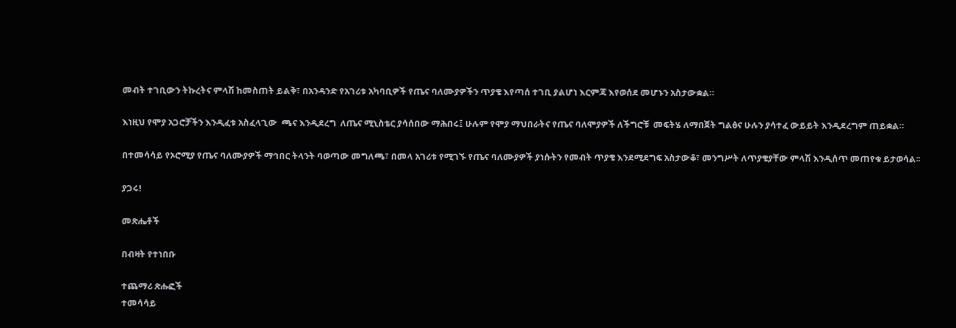መብት ተገቢውን ትኩረትና ምላሽ ከመስጠት ይልቅ፣ በአንዳንድ የአገሪቱ አካባቢዎች የጤና ባለሙያዎችን ጥያቄ እየጣሰ ተገቢ ያልሆነ እርምጃ እየወሰደ መሆኑን አስታውቋል።

እነዚህ የሞያ አጋሮቻችን እንዲፈቱ አስፈላጊው  ጫና እንዲደረግ  ለጤና ሚኒስቴር ያሳሰበው ማሕበሩ፤ ሁሉም የሞያ ማህበራትና የጤና ባለሞያዎች ለችግሮቹ  መፍትሄ ለማበጀት ግልፅና ሁሉን ያሳተፈ ውይይት እንዲደረግም ጠይቋል።

በተመሳሳይ የኦሮሚያ የጤና ባለሙያዎች ማኅበር ትላንት ባወጣው መግለጫ፣ በመላ አገሪቱ የሚገኙ የጤና ባለሙያዎች ያነሱትን የመብት ጥያቄ እንደሚደግፍ አስታውቆ፣ መንግሥት ለጥያቄያቸው ምላሽ እንዲሰጥ መጠየቁ ይታወሳል፡፡

ያጋሩ!

መጽሔቶች

በብዛት የተነበቡ

ተጨማሪ ጽሑፎች
ተመሳሳይ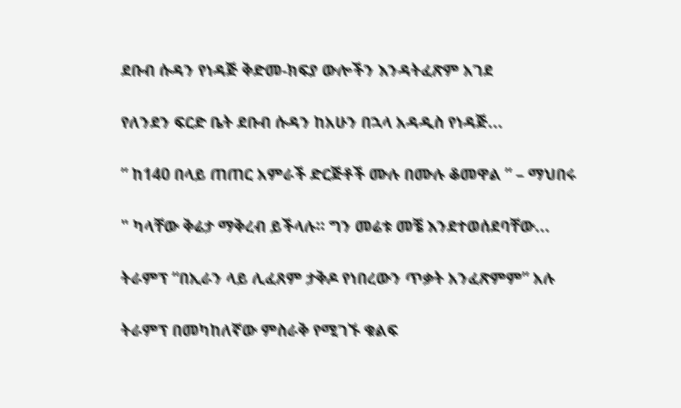ደቡብ ሱዳን የነዳጅ ቅድመ-ክፍያ ውሎችን እንዳትፈጽም አገደ

የለንደን ፍርድ ቤት ደቡብ ሱዳን ከአሁን በኋላ አዳዲስ የነዳጅ...

” ከ140 በላይ ጠጠር አምራች ድርጅቶች ሙሉ በሙሉ ቆመዋል ” – ማህበሩ

" ካላቸው ቅሬታ ማቅረብ ይችላሉ። ግን መሬቱ መቼ እንደተወሰደባቸው...

ትራምፕ “በኢራን ላይ ሊፈጸም ታቅዶ የነበረውን ጥቃት አንፈጽምም” አሉ

ትራምፕ በመካከለኛው ምስራቅ የሚገኙ ቁልፍ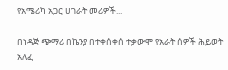የአሜሪካ አጋር ሀገራት መሪዎች...

በነዳጅ ጭማሪ በኬንያ በተቀሰቀሰ ተቃውሞ የአራት ሰዎች ሕይወት አለፈ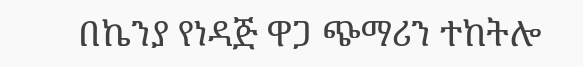በኬንያ የነዳጅ ዋጋ ጭማሪን ተከትሎ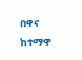በዋና ከተማዋ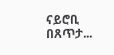ናይሮቢ በጸጥታ...